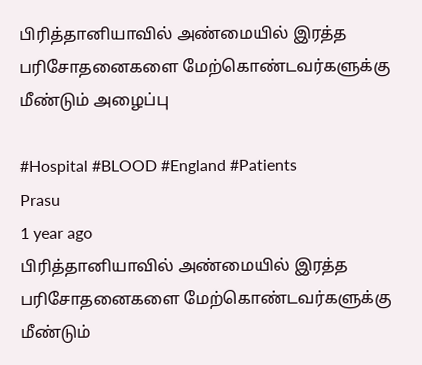பிரித்தானியாவில் அண்மையில் இரத்த பரிசோதனைகளை மேற்கொண்டவர்களுக்கு மீண்டும் அழைப்பு

#Hospital #BLOOD #England #Patients
Prasu
1 year ago
பிரித்தானியாவில் அண்மையில் இரத்த பரிசோதனைகளை மேற்கொண்டவர்களுக்கு மீண்டும்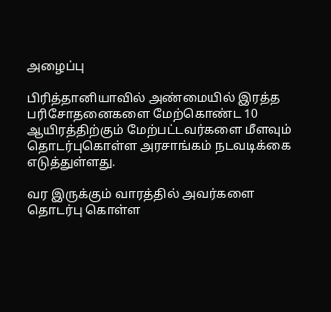அழைப்பு

பிரித்தானியாவில் அண்மையில் இரத்த பரிசோதனைகளை மேற்கொண்ட 10 ஆயிரத்திற்கும் மேற்பட்டவர்களை மீளவும் தொடர்புகொள்ள அரசாங்கம் நடவடிக்கை எடுத்துள்ளது.

வர இருக்கும் வாரத்தில் அவர்களை தொடர்பு கொள்ள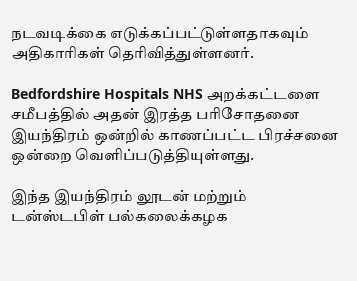நடவடிக்கை எடுக்கப்பட்டுள்ளதாகவும் அதிகாரிகள் தெரிவித்துள்ளனர்.

Bedfordshire Hospitals NHS அறக்கட்டளை சமீபத்தில் அதன் இரத்த பரிசோதனை இயந்திரம் ஒன்றில் காணப்பட்ட பிரச்சனை ஒன்றை வெளிப்படுத்தியுள்ளது.

இந்த இயந்திரம் லூடன் மற்றும் டன்ஸ்டபிள் பல்கலைக்கழக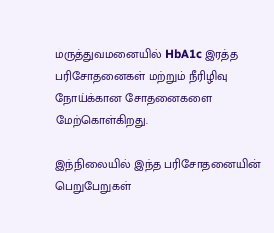மருத்துவமனையில் HbA1c இரத்த பரிசோதனைகள் மற்றும் நீரிழிவு நோய்க்கான சோதனைகளை மேற்கொள்கிறது.

இந்நிலையில் இந்த பரிசோதனையின் பெறுபேறுகள்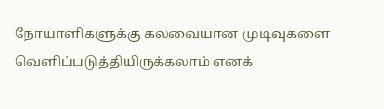நோயாளிகளுக்கு கலவையான முடிவுகளை வெளிப்படுத்தியிருக்கலாம் எனக்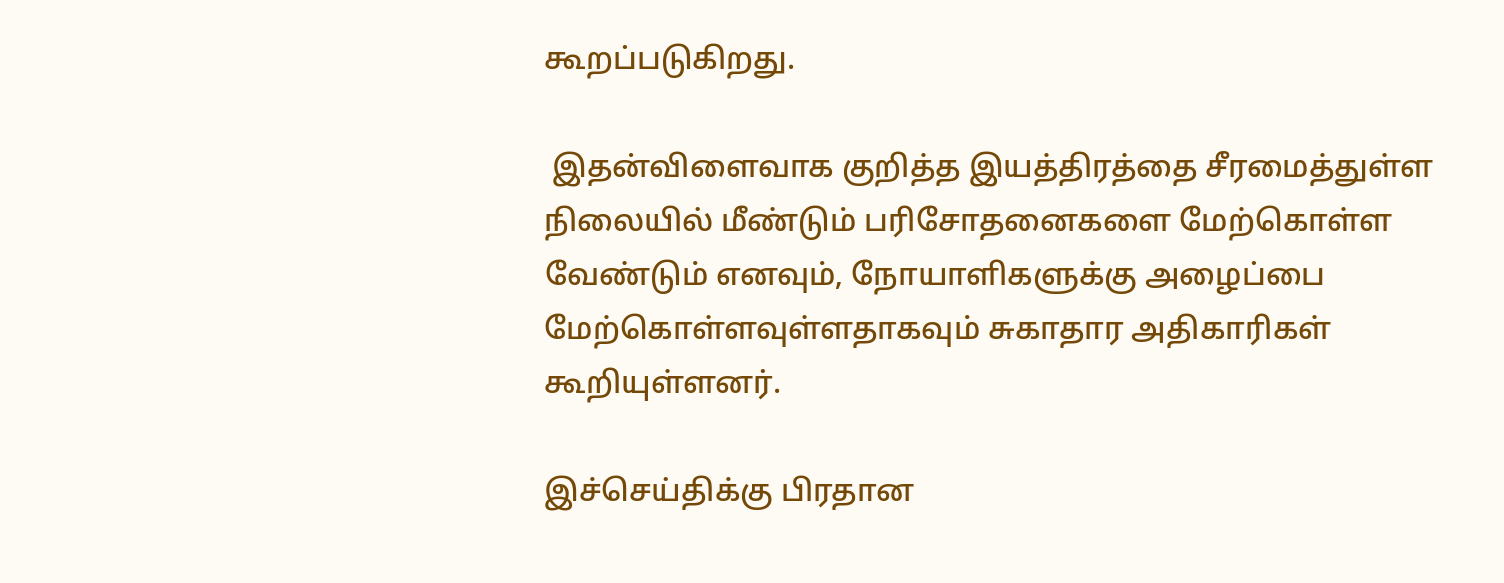கூறப்படுகிறது.

 இதன்விளைவாக குறித்த இயத்திரத்தை சீரமைத்துள்ள நிலையில் மீண்டும் பரிசோதனைகளை மேற்கொள்ள வேண்டும் எனவும், நோயாளிகளுக்கு அழைப்பை மேற்கொள்ளவுள்ளதாகவும் சுகாதார அதிகாரிகள் கூறியுள்ளனர்.

இச்செய்திக்கு பிரதான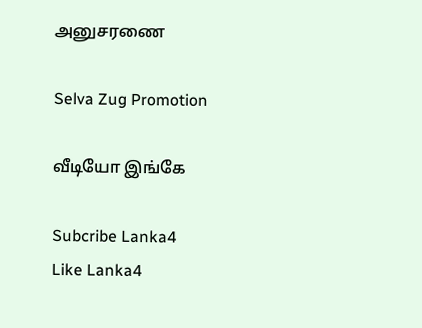அனுசரணை

Selva Zug Promotion

வீடியோ இங்கே

Subcribe Lanka4
Like Lanka4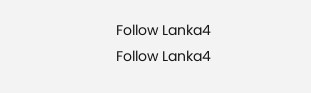Follow Lanka4
Follow Lanka4